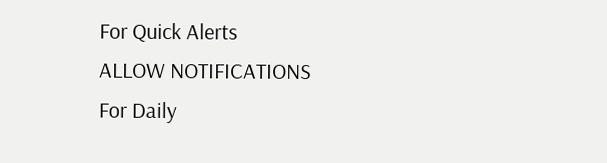For Quick Alerts
ALLOW NOTIFICATIONS
For Daily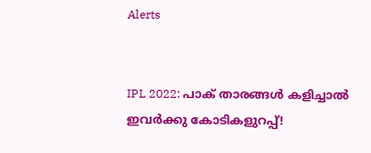Alerts


IPL 2022: പാക് താരങ്ങള്‍ കളിച്ചാല്‍ ഇവര്‍ക്കു കോടികളുറപ്പ്!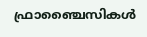ഫ്രാഞ്ചൈസികള്‍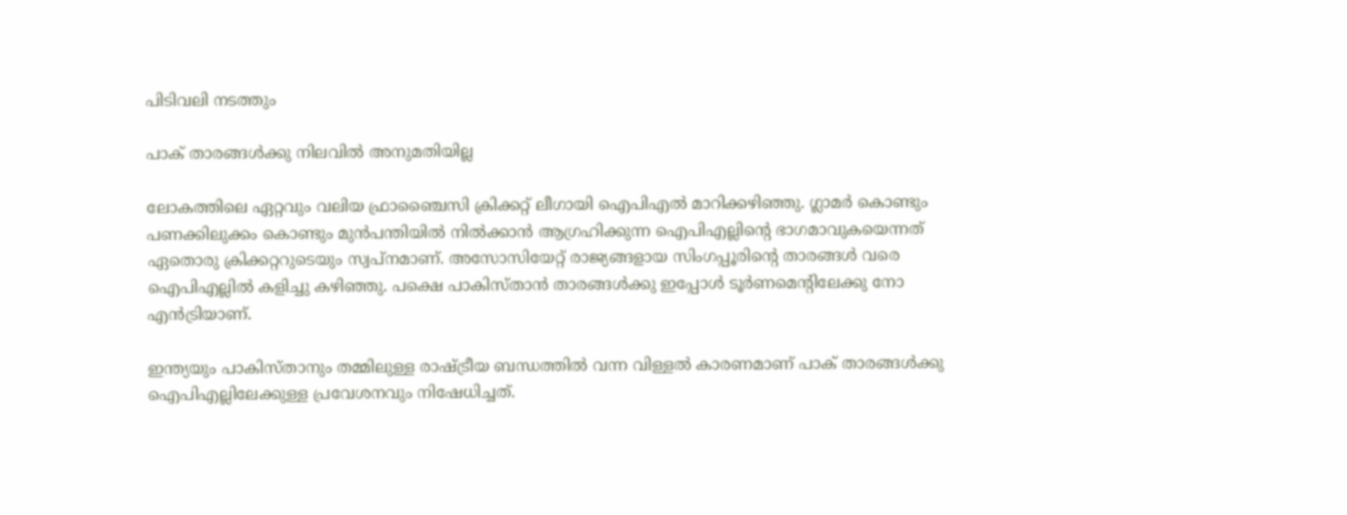പിടിവലി നടത്തും

പാക് താരങ്ങള്‍ക്കു നിലവില്‍ അനുമതിയില്ല

ലോകത്തിലെ ഏറ്റവും വലിയ ഫ്രാഞ്ചൈസി ക്രിക്കറ്റ് ലീഗായി ഐപിഎല്‍ മാറിക്കഴിഞ്ഞു. ഗ്ലാമര്‍ കൊണ്ടും പണക്കിലുക്കം കൊണ്ടും മുന്‍പന്തിയില്‍ നില്‍ക്കാന്‍ ആഗ്രഹിക്കുന്ന ഐപിഎല്ലിന്റെ ഭാഗമാവുകയെന്നത് ഏതൊരു ക്രിക്കറ്ററുടെയും സ്വപ്‌നമാണ്. അസോസിയേറ്റ് രാജ്യങ്ങളായ സിംഗപ്പൂരിന്റെ താരങ്ങള്‍ വരെ ഐപിഎല്ലില്‍ കളിച്ചു കഴിഞ്ഞു. പക്ഷെ പാകിസ്താന്‍ താരങ്ങള്‍ക്കു ഇപ്പോള്‍ ടൂര്‍ണമെന്റിലേക്കു നോ എന്‍ട്രിയാണ്.

ഇന്ത്യയും പാകിസ്താനും തമ്മിലുള്ള രാഷ്ട്രീയ ബന്ധത്തില്‍ വന്ന വിള്ളല്‍ കാരണമാണ് പാക് താരങ്ങള്‍ക്കു ഐപിഎല്ലിലേക്കുള്ള പ്രവേശനവും നിഷേധിച്ചത്.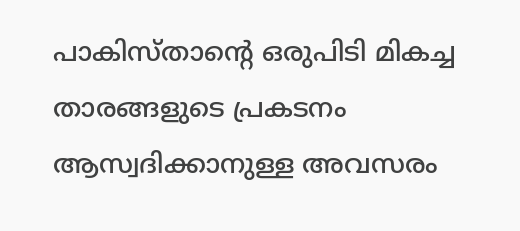പാകിസ്താന്റെ ഒരുപിടി മികച്ച താരങ്ങളുടെ പ്രകടനം ആസ്വദിക്കാനുള്ള അവസരം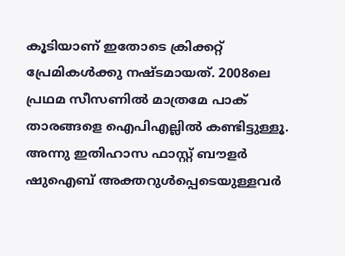കൂടിയാണ് ഇതോടെ ക്രിക്കറ്റ് പ്രേമികള്‍ക്കു നഷ്ടമായത്. 2008ലെ പ്രഥമ സീസണില്‍ മാത്രമേ പാക് താരങ്ങളെ ഐപിഎല്ലില്‍ കണ്ടിട്ടുള്ളൂ. അന്നു ഇതിഹാസ ഫാസ്റ്റ് ബൗളര്‍ ഷുഐബ് അക്തറുള്‍പ്പെടെയുള്ളവര്‍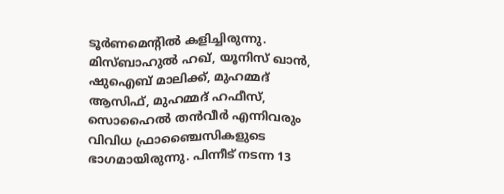ടൂര്‍ണമെന്റില്‍ കളിച്ചിരുന്നു. മിസ്ബാഹുല്‍ ഹഖ്, യൂനിസ് ഖാന്‍, ഷുഐബ് മാലിക്ക്, മുഹമ്മദ് ആസിഫ്, മുഹമ്മദ് ഹഫീസ്, സൊഹൈല്‍ തന്‍വീര്‍ എന്നിവരും വിവിധ ഫ്രാഞ്ചൈസികളുടെ ഭാഗമായിരുന്നു. പിന്നീട് നടന്ന 13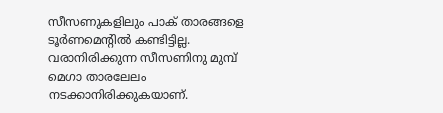സീസണുകളിലും പാക് താരങ്ങളെ ടൂര്‍ണമെന്റില്‍ കണ്ടിട്ടില്ല. വരാനിരിക്കുന്ന സീസണിനു മുമ്പ് മെഗാ താരലേലം നടക്കാനിരിക്കുകയാണ്.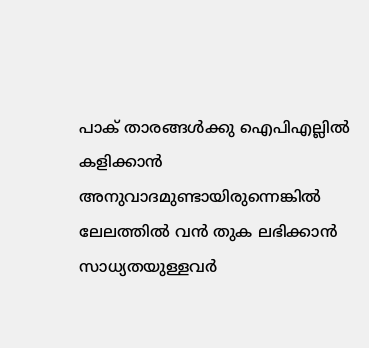പാക് താരങ്ങള്‍ക്കു ഐപിഎല്ലില്‍ കളിക്കാന്‍ അനുവാദമുണ്ടായിരുന്നെങ്കില്‍ ലേലത്തില്‍ വന്‍ തുക ലഭിക്കാന്‍ സാധ്യതയുള്ളവര്‍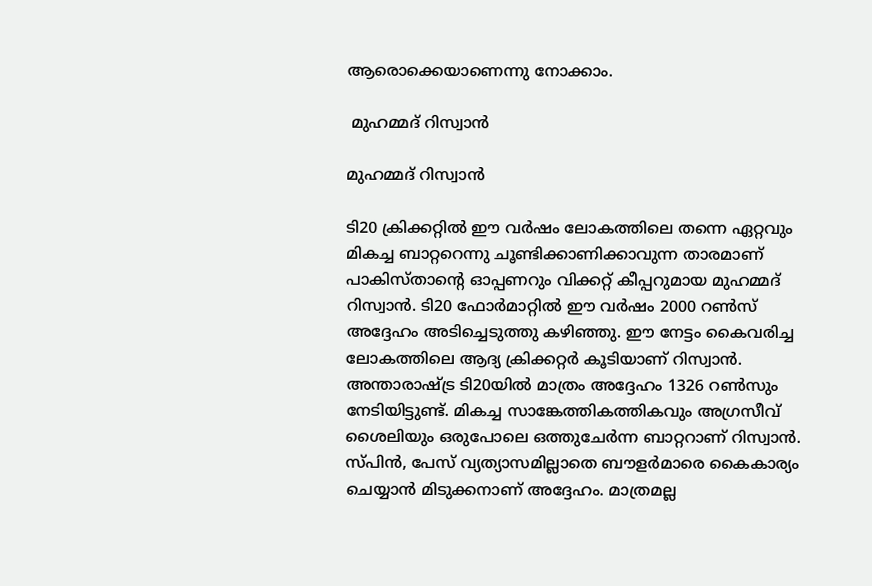ആരൊക്കെയാണെന്നു നോക്കാം.

 മുഹമ്മദ് റിസ്വാന്‍

മുഹമ്മദ് റിസ്വാന്‍

ടി20 ക്രിക്കറ്റില്‍ ഈ വര്‍ഷം ലോകത്തിലെ തന്നെ ഏറ്റവും മികച്ച ബാറ്ററെന്നു ചൂണ്ടിക്കാണിക്കാവുന്ന താരമാണ് പാകിസ്താന്റെ ഓപ്പണറും വിക്കറ്റ് കീപ്പറുമായ മുഹമ്മദ് റിസ്വാന്‍. ടി20 ഫോര്‍മാറ്റില്‍ ഈ വര്‍ഷം 2000 റണ്‍സ് അദ്ദേഹം അടിച്ചെടുത്തു കഴിഞ്ഞു. ഈ നേട്ടം കൈവരിച്ച ലോകത്തിലെ ആദ്യ ക്രിക്കറ്റര്‍ കൂടിയാണ് റിസ്വാന്‍. അന്താരാഷ്ട്ര ടി20യില്‍ മാത്രം അദ്ദേഹം 1326 റണ്‍സും നേടിയിട്ടുണ്ട്. മികച്ച സാങ്കേത്തികത്തികവും അഗ്രസീവ് ശൈലിയും ഒരുപോലെ ഒത്തുചേര്‍ന്ന ബാറ്ററാണ് റിസ്വാന്‍. സ്പിന്‍, പേസ് വ്യത്യാസമില്ലാതെ ബൗളര്‍മാരെ കൈകാര്യം ചെയ്യാന്‍ മിടുക്കനാണ് അദ്ദേഹം. മാത്രമല്ല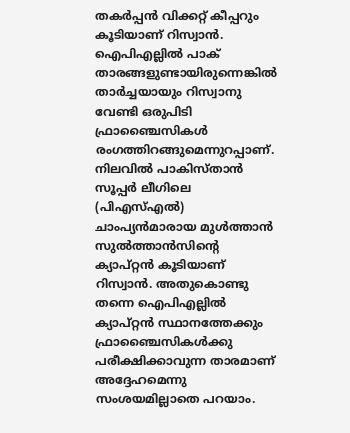തകര്‍പ്പന്‍ വിക്കറ്റ് കീപ്പറും കൂടിയാണ് റിസ്വാന്‍.
ഐപിഎല്ലില്‍ പാക് താരങ്ങളുണ്ടായിരുന്നെങ്കില്‍ താര്‍ച്ചയായും റിസ്വാനു വേണ്ടി ഒരുപിടി ഫ്രാഞ്ചൈസികള്‍ രംഗത്തിറങ്ങുമെന്നുറപ്പാണ്. നിലവില്‍ പാകിസ്താന്‍ സൂപ്പര്‍ ലീഗിലെ (പിഎസ്എല്‍) ചാംപ്യന്‍മാരായ മുള്‍ത്താന്‍ സുല്‍ത്താന്‍സിന്റെ ക്യാപ്റ്റന്‍ കൂടിയാണ് റിസ്വാന്‍. അതുകൊണ്ടു തന്നെ ഐപിഎല്ലില്‍ ക്യാപ്റ്റന്‍ സ്ഥാനത്തേക്കും ഫ്രാഞ്ചൈസികള്‍ക്കു പരീക്ഷിക്കാവുന്ന താരമാണ് അദ്ദേഹമെന്നു സംശയമില്ലാതെ പറയാം.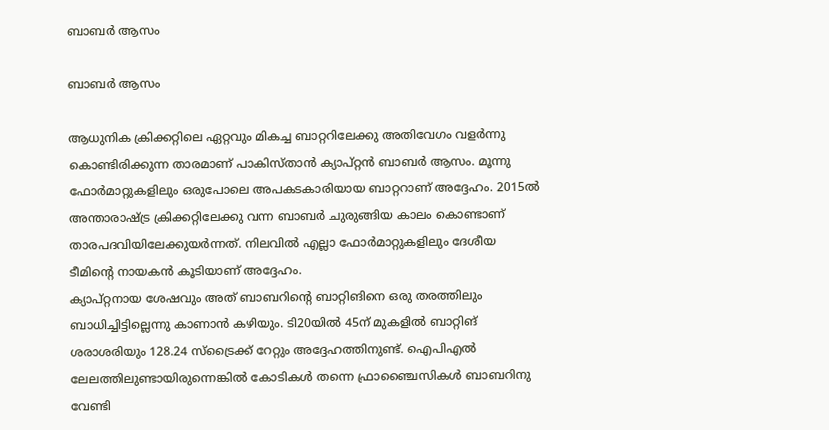ബാബര്‍ ആസം

ബാബര്‍ ആസം

ആധുനിക ക്രിക്കറ്റിലെ ഏറ്റവും മികച്ച ബാറ്ററിലേക്കു അതിവേഗം വളര്‍ന്നു കൊണ്ടിരിക്കുന്ന താരമാണ് പാകിസ്താന്‍ ക്യാപ്റ്റന്‍ ബാബര്‍ ആസം. മൂന്നു ഫോര്‍മാറ്റുകളിലും ഒരുപോലെ അപകടകാരിയായ ബാറ്ററാണ് അദ്ദേഹം. 2015ല്‍ അന്താരാഷ്ട്ര ക്രിക്കറ്റിലേക്കു വന്ന ബാബര്‍ ചുരുങ്ങിയ കാലം കൊണ്ടാണ് താരപദവിയിലേക്കുയര്‍ന്നത്. നിലവില്‍ എല്ലാ ഫോര്‍മാറ്റുകളിലും ദേശീയ ടീമിന്റെ നായകന്‍ കൂടിയാണ് അദ്ദേഹം.
ക്യാപ്റ്റനായ ശേഷവും അത് ബാബറിന്റെ ബാറ്റിങിനെ ഒരു തരത്തിലും ബാധിച്ചിട്ടില്ലെന്നു കാണാന്‍ കഴിയും. ടി20യില്‍ 45ന് മുകളില്‍ ബാറ്റിങ് ശരാശരിയും 128.24 സ്‌ട്രൈക്ക് റേറ്റും അദ്ദേഹത്തിനുണ്ട്. ഐപിഎല്‍ ലേലത്തിലുണ്ടായിരുന്നെങ്കില്‍ കോടികള്‍ തന്നെ ഫ്രാഞ്ചൈസികള്‍ ബാബറിനു വേണ്ടി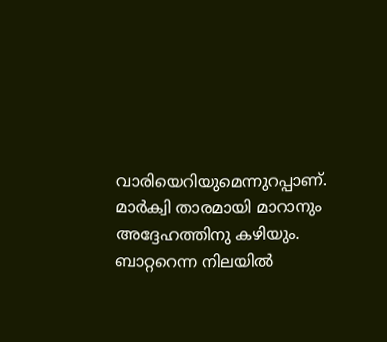വാരിയെറിയുമെന്നുറപ്പാണ്. മാര്‍ക്വി താരമായി മാറാനും അദ്ദേഹത്തിനു കഴിയും. ബാറ്ററെന്ന നിലയില്‍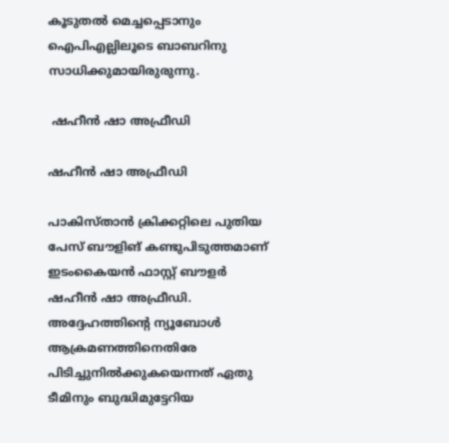കൂടുതല്‍ മെച്ചപ്പെടാനും ഐപിഎല്ലിലൂടെ ബാബറിനു സാധിക്കുമായിരുരുന്നു.

 ഷഹീന്‍ ഷാ അഫ്രീഡി

ഷഹീന്‍ ഷാ അഫ്രീഡി

പാകിസ്താന്‍ ക്രിക്കറ്റിലെ പുതിയ പേസ് ബൗളിങ് കണ്ടുപിടുത്തമാണ് ഇടംകൈയന്‍ ഫാസ്റ്റ് ബൗളര്‍ ഷഹീന്‍ ഷാ അഫ്രീഡി. അദ്ദേഹത്തിന്റെ ന്യൂബോള്‍ ആക്രമണത്തിനെതിരേ പിടിച്ചുനില്‍ക്കുകയെന്നത് ഏതു ടീമിനും ബുദ്ധിമുട്ടേറിയ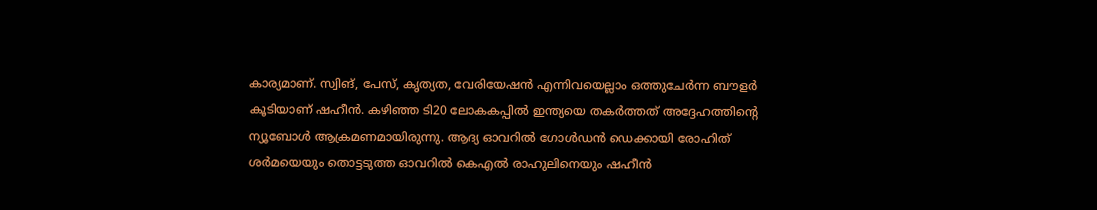കാര്യമാണ്. സ്വിങ്, പേസ്, കൃത്യത, വേരിയേഷന്‍ എന്നിവയെല്ലാം ഒത്തുചേര്‍ന്ന ബൗളര്‍ കൂടിയാണ് ഷഹീന്‍. കഴിഞ്ഞ ടി20 ലോകകപ്പില്‍ ഇന്ത്യയെ തകര്‍ത്തത് അദ്ദേഹത്തിന്റെ ന്യൂബോള്‍ ആക്രമണമായിരുന്നു. ആദ്യ ഓവറില്‍ ഗോള്‍ഡന്‍ ഡെക്കായി രോഹിത് ശര്‍മയെയും തൊട്ടടുത്ത ഓവറില്‍ കെഎല്‍ രാഹുലിനെയും ഷഹീന്‍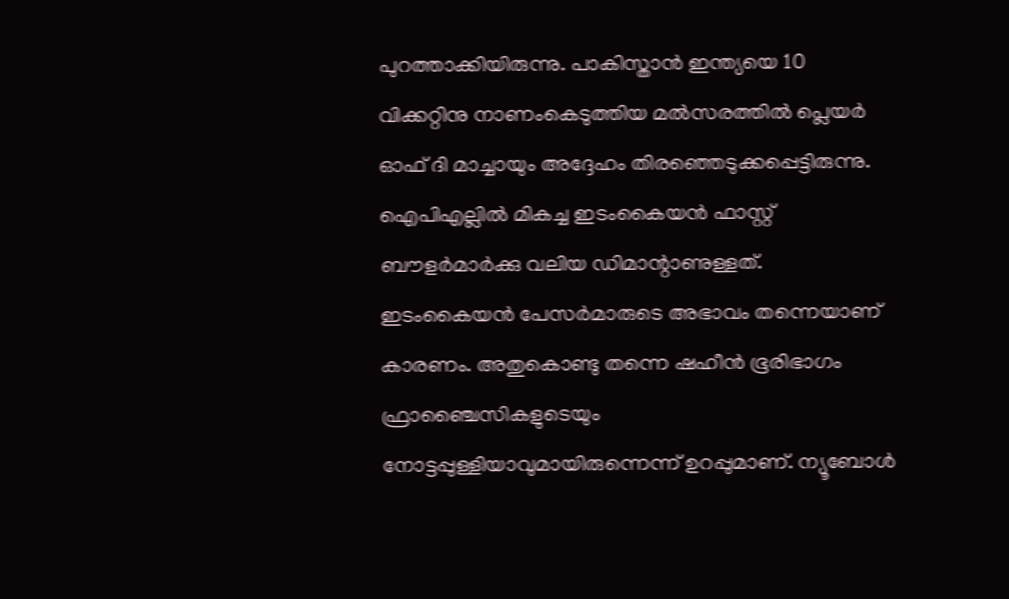പുറത്താക്കിയിരുന്നു. പാകിസ്താന്‍ ഇന്ത്യയെ 10 വിക്കറ്റിനു നാണംകെടുത്തിയ മല്‍സരത്തില്‍ പ്ലെയര്‍ ഓഫ് ദി മാച്ചായും അദ്ദേഹം തിരഞ്ഞെടുക്കപ്പെട്ടിരുന്നു.
ഐപിഎല്ലില്‍ മികച്ച ഇടംകൈയന്‍ ഫാസ്റ്റ് ബൗളര്‍മാര്‍ക്കു വലിയ ഡിമാന്റാണുള്ളത്. ഇടംകൈയന്‍ പേസര്‍മാരുടെ അഭാവം തന്നെയാണ് കാരണം. അതുകൊണ്ടു തന്നെ ഷഹീന്‍ ഭൂരിഭാഗം ഫ്രാഞ്ചൈസികളുടെയും നോട്ടപ്പുള്ളിയാവുമായിരുന്നെന്ന് ഉറപ്പുമാണ്. ന്യൂബോള്‍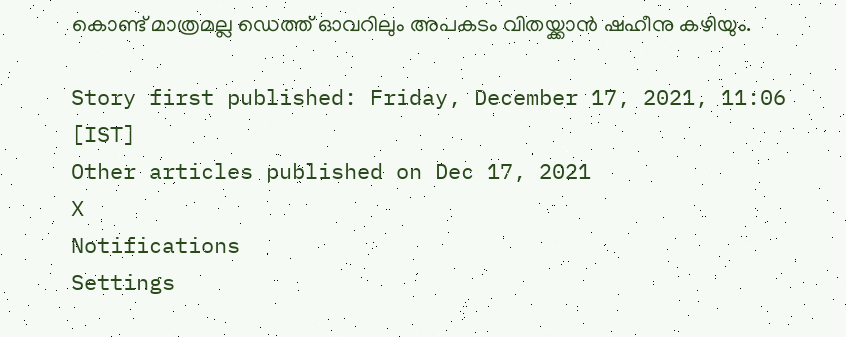കൊണ്ട് മാത്രമല്ല ഡെത്ത് ഓവറിലും അപകടം വിതയ്ക്കാന്‍ ഷഹീനു കഴിയും.

Story first published: Friday, December 17, 2021, 11:06 [IST]
Other articles published on Dec 17, 2021
X
Notifications
Settings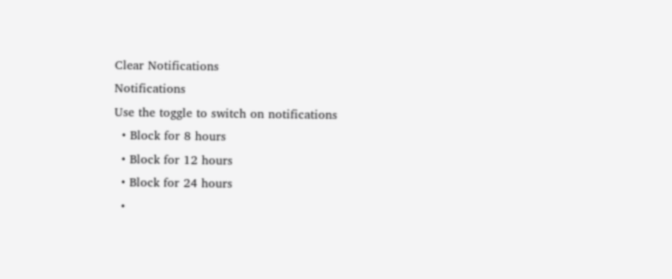Clear Notifications
Notifications
Use the toggle to switch on notifications
  • Block for 8 hours
  • Block for 12 hours
  • Block for 24 hours
  •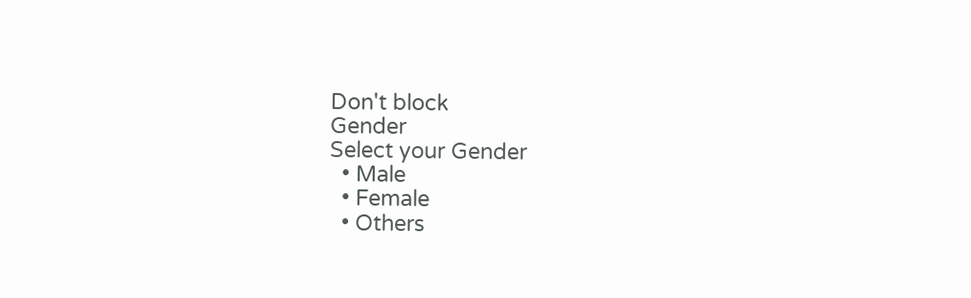Don't block
Gender
Select your Gender
  • Male
  • Female
  • Others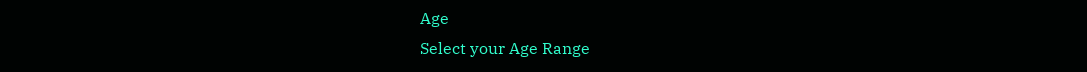Age
Select your Age Range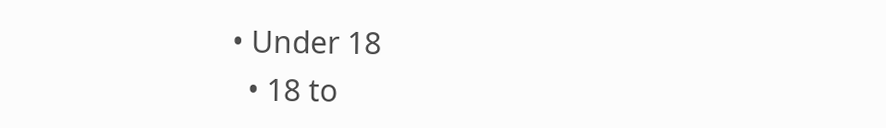• Under 18
  • 18 to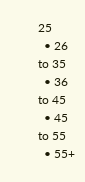25
  • 26 to 35
  • 36 to 45
  • 45 to 55
  • 55+